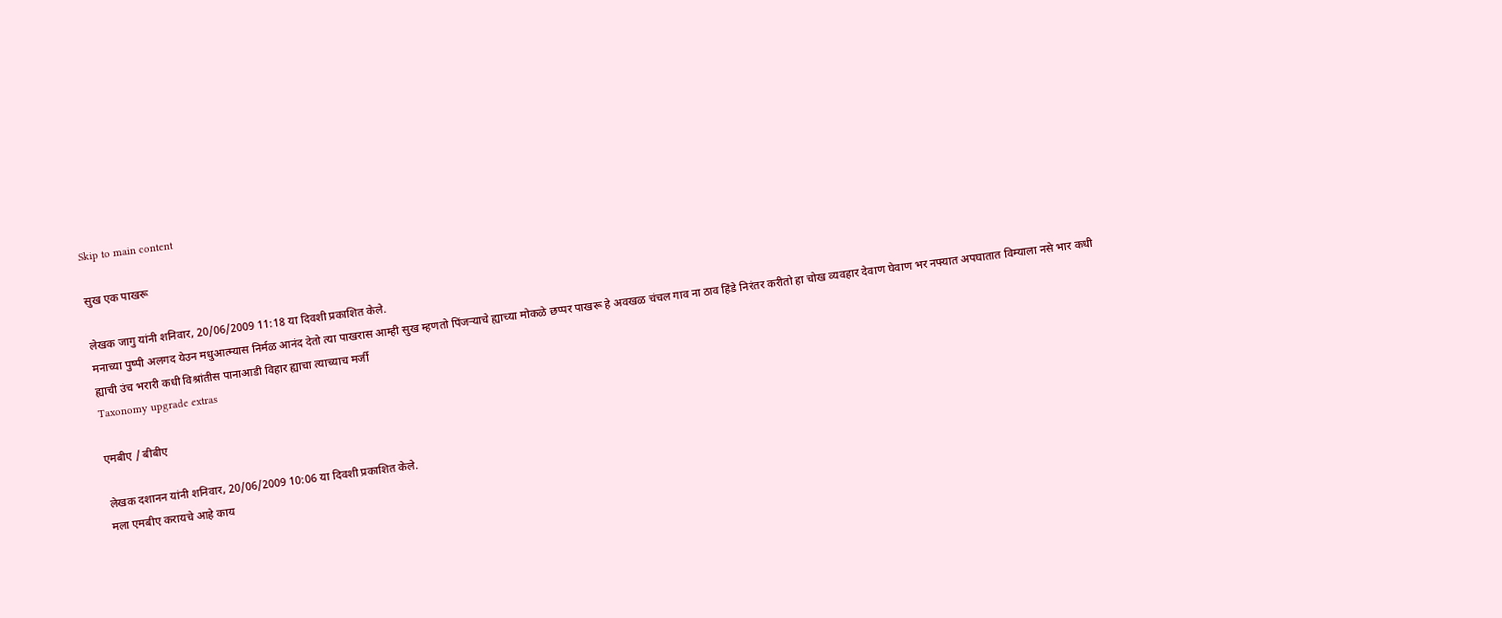Skip to main content

सुख एक पाखरू

लेखक जागु यांनी शनिवार, 20/06/2009 11:18 या दिवशी प्रकाशित केले.
मनाच्या पुष्पी अलगद येउन मधुआत्म्यास निर्मळ आनंद देतो त्या पाखरास आम्ही सुख म्हणतो पिंजर्‍याचे ह्याच्या मोकळे छप्पर पाखरू हे अवखळ चंचल गाव ना ठाव हिंडे निरंतर करीतो हा चोख व्यवहार देवाण घेवाण भर नफ्यात अपघातात विम्याला नसे भार कधी ह्याची उंच भरारी कधी विश्रांतीस पानाआडी विहार ह्याचा त्याच्याच मर्जी
Taxonomy upgrade extras

एमबीए / बीबीए

लेखक दशानन यांनी शनिवार, 20/06/2009 10:06 या दिवशी प्रकाशित केले.
मला एमबीए करायचे आहे काय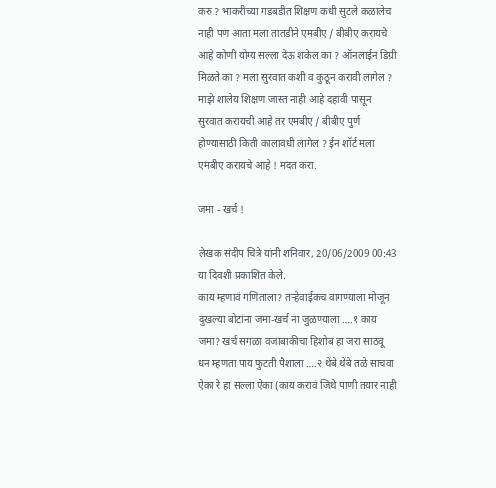करु ? भाकरीच्या गडबडीत शिक्षण कधी सुटले कळालेच नाही पण आता मला तातडीने एमबीए / बीबीए करायचे आहे कोणी योग्य सल्ला देऊ शकेल का ? ऑनलाईन डिग्री मिळते का ? मला सुरवात कशी व कुठून करावी लागेल ? माझे शालेय शिक्षण जास्त नाही आहे दहावी पासून सुरवात करायची आहे तर एमबीए / बीबीए पुर्ण होण्यासाठी किती कालावधी लागेल ? ईन शॉर्ट मला एमबीए करायचे आहे ! मदत करा.

जमा - खर्च !

लेखक संदीप चित्रे यांनी शनिवार, 20/06/2009 00:43 या दिवशी प्रकाशित केले.
काय म्हणावं गणिताला? तऱ्हेवाईकच वागण्याला मोजून दुखल्या बोटांना जमा-खर्च ना जुळण्याला ….१ काय जमा? खर्च सगळा वजाबाकीचा हिशोब हा जरा साठवू धन म्हणता पाय फुटती पैशाला ….२ थेंबे थेंबे तळे साचवा ऐका रे हा सल्ला ऐका (काय करावं जिथे पाणी तयार नाही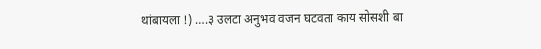थांबायला !) ….३ उलटा अनुभव वजन घटवता काय सोसशी बा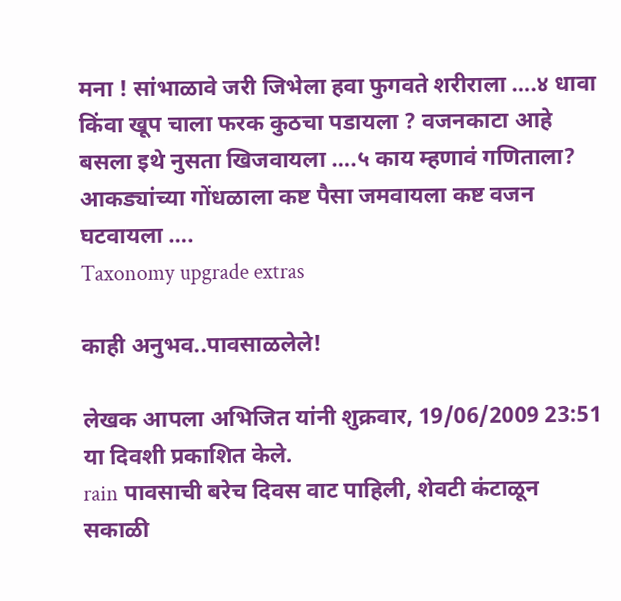मना ! सांभाळावे जरी जिभेला हवा फुगवते शरीराला ….४ धावा किंवा खूप चाला फरक कुठचा पडायला ? वजनकाटा आहे बसला इथे नुसता खिजवायला ….५ काय म्हणावं गणिताला? आकड्यांच्या गोंधळाला कष्ट पैसा जमवायला कष्ट वजन घटवायला ….
Taxonomy upgrade extras

काही अनुभव..पावसाळलेले!

लेखक आपला अभिजित यांनी शुक्रवार, 19/06/2009 23:51 या दिवशी प्रकाशित केले.
rain पावसाची बरेच दिवस वाट पाहिली, शेवटी कंटाळून सकाळी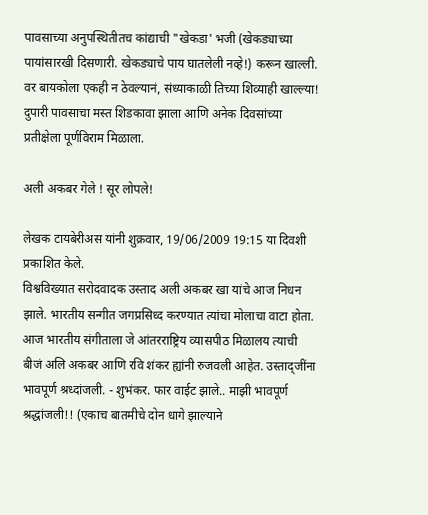पावसाच्या अनुपस्थितीतच कांद्याची "खेकडा' भजी (खेकड्याच्या पायांसारखी दिसणारी. खेकड्याचे पाय घातलेली नव्हे!) करून खाल्ली. वर बायकोला एकही न ठेवल्यानं, संध्याकाळी तिच्या शिव्याही खाल्ल्या! दुपारी पावसाचा मस्त शिडकावा झाला आणि अनेक दिवसांच्या प्रतीक्षेला पूर्णविराम मिळाला.

अली अकबर गेले ! सूर लोपले!

लेखक टायबेरीअस यांनी शुक्रवार, 19/06/2009 19:15 या दिवशी प्रकाशित केले.
विश्वविख्यात सरोदवादक उस्ताद अली अकबर खा यांचे आज निधन झाले. भारतीय सन्गीत जगप्रसिध्द करण्यात त्यांचा मोलाचा वाटा होता. आज भारतीय संगीताला जे आंतरराष्ट्रिय व्यासपीठ मिळालय त्याची बीजं अलि अकबर आणि रवि शंकर ह्यांनी रुजवली आहेत. उस्ताद्जींना भावपूर्ण श्रध्दांजली. - शुभंकर. फार वाईट झाले.. माझी भावपूर्ण श्रद्धांजली!! (एकाच बातमीचे दोन धागे झाल्याने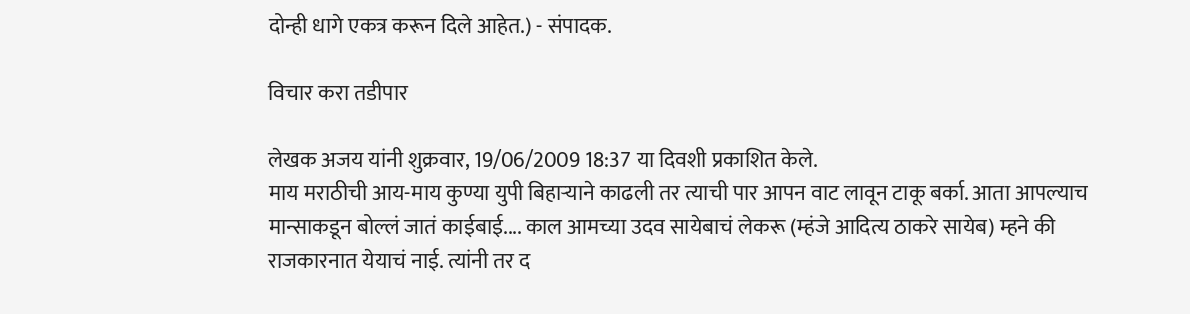दोन्ही धागे एकत्र करून दिले आहेत.) - संपादक.

विचार करा तडीपार

लेखक अजय यांनी शुक्रवार, 19/06/2009 18:37 या दिवशी प्रकाशित केले.
माय मराठीची आय-माय कुण्या युपी बिहाऱ्याने काढली तर त्याची पार आपन वाट लावून टाकू बर्का. आता आपल्याच मान्साकडून बोल्लं जातं काईबाई.... काल आमच्या उदव सायेबाचं लेकरू (म्हंजे आदित्य ठाकरे सायेब) म्हने की राजकारनात येयाचं नाई. त्यांनी तर द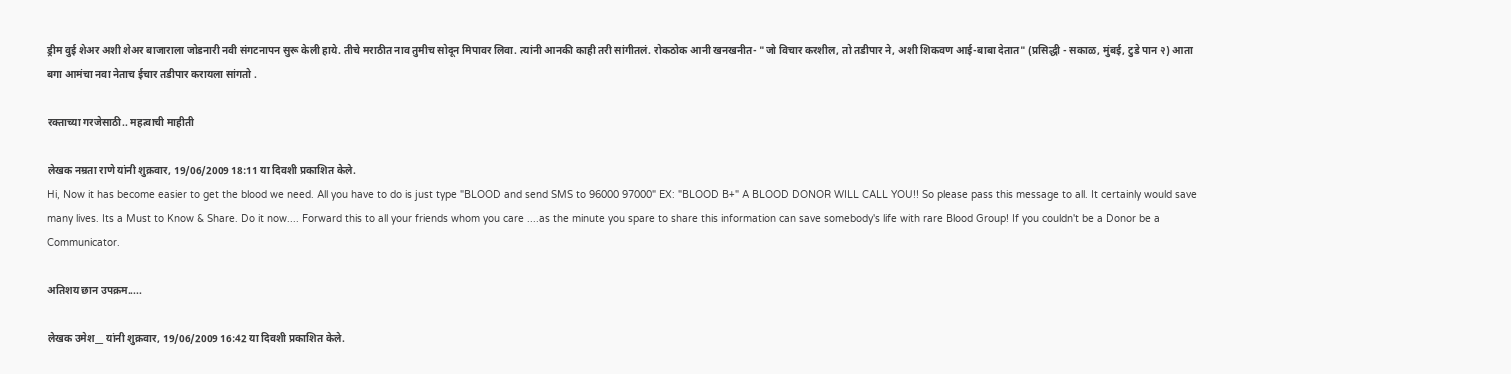ड्रीम वुई शेअर अशी शेअर बाजाराला जोडनारी नवी संगटनापन सुरू केली हाये. तीचे मराठीत नाव तुमीच सोदून मिपावर लिवा. त्यांनी आनकी काही तरी सांगीतलं. रोकठोक आनी खनखनीत- "जो विचार करशील, तो तडीपार ने, अशी शिकवण आई-बाबा देतात" (प्रसिद्धी - सकाळ, मुंबई, टुडे पान २) आता बगा आमंचा नवा नेताच ईचार तडीपार करायला सांगतो .

रक्ताच्या गरजेसाठी.. महत्वाची माहीती

लेखक नम्रता राणे यांनी शुक्रवार, 19/06/2009 18:11 या दिवशी प्रकाशित केले.
Hi, Now it has become easier to get the blood we need. All you have to do is just type "BLOOD and send SMS to 96000 97000" EX: "BLOOD B+" A BLOOD DONOR WILL CALL YOU!! So please pass this message to all. It certainly would save many lives. Its a Must to Know & Share. Do it now.... Forward this to all your friends whom you care ....as the minute you spare to share this information can save somebody's life with rare Blood Group! If you couldn't be a Donor be a Communicator.

अतिशय छान उपक्रम.....

लेखक उमेश__ यांनी शुक्रवार, 19/06/2009 16:42 या दिवशी प्रकाशित केले.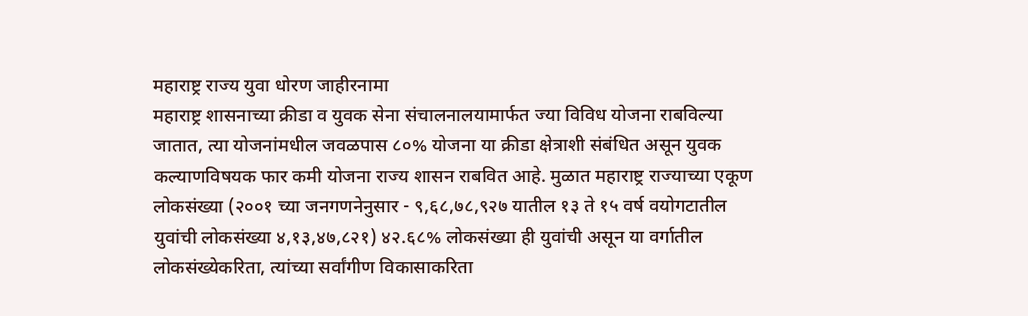महाराष्ट्र राज्य युवा धोरण जाहीरनामा
महाराष्ट्र शासनाच्या क्रीडा व युवक सेना संचालनालयामार्फत ज्या विविध योजना राबविल्या जातात, त्या योजनांमधील जवळपास ८०% योजना या क्रीडा क्षेत्राशी संबंधित असून युवक कल्याणविषयक फार कमी योजना राज्य शासन राबवित आहे. मुळात महाराष्ट्र राज्याच्या एकूण लोकसंख्या (२००१ च्या जनगणनेनुसार - ९,६८,७८,९२७ यातील १३ ते १५ वर्ष वयोगटातील युवांची लोकसंख्या ४,१३,४७,८२१) ४२.६८% लोकसंख्या ही युवांची असून या वर्गातील लोकसंख्येकरिता, त्यांच्या सर्वांगीण विकासाकरिता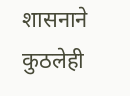शासनाने कुठलेही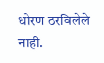धोरण ठरविलेले नाही.